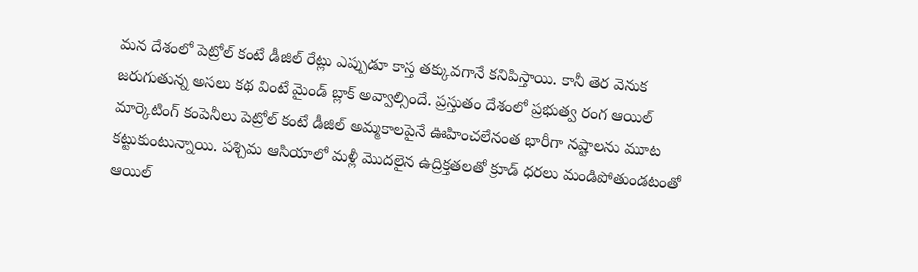మన దేశంలో పెట్రోల్ కంటే డీజిల్ రేట్లు ఎప్పుడూ కాస్త తక్కువగానే కనిపిస్తాయి. కానీ తెర వెనుక జరుగుతున్న అసలు కథ వింటే మైండ్ బ్లాక్ అవ్వాల్సిందే. ప్రస్తుతం దేశంలో ప్రభుత్వ రంగ ఆయిల్ మార్కెటింగ్ కంపెనీలు పెట్రోల్ కంటే డీజిల్ అమ్మకాలపైనే ఊహించలేనంత భారీగా నష్టాలను మూట కట్టుకుంటున్నాయి. పశ్చిమ ఆసియాలో మళ్లీ మొదలైన ఉద్రిక్తతలతో క్రూడ్ ధరలు మండిపోతుండటంతో ఆయిల్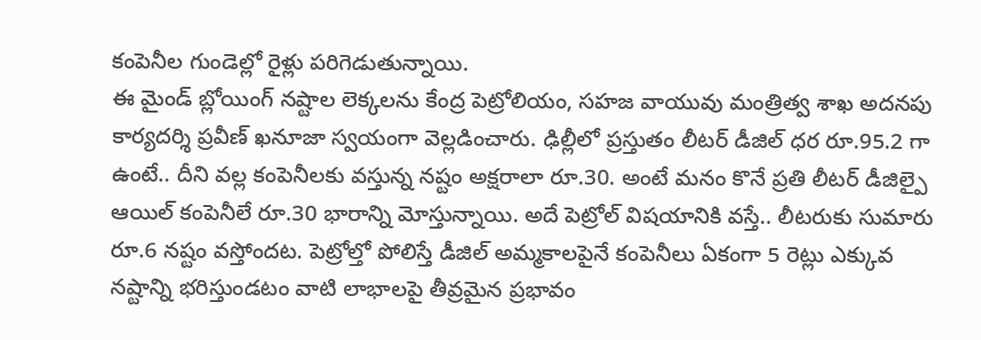కంపెనీల గుండెల్లో రైళ్లు పరిగెడుతున్నాయి.
ఈ మైండ్ బ్లోయింగ్ నష్టాల లెక్కలను కేంద్ర పెట్రోలియం, సహజ వాయువు మంత్రిత్వ శాఖ అదనపు కార్యదర్శి ప్రవీణ్ ఖనూజా స్వయంగా వెల్లడించారు. ఢిల్లీలో ప్రస్తుతం లీటర్ డీజిల్ ధర రూ.95.2 గా ఉంటే.. దీని వల్ల కంపెనీలకు వస్తున్న నష్టం అక్షరాలా రూ.30. అంటే మనం కొనే ప్రతి లీటర్ డీజిల్పై ఆయిల్ కంపెనీలే రూ.30 భారాన్ని మోస్తున్నాయి. అదే పెట్రోల్ విషయానికి వస్తే.. లీటరుకు సుమారు రూ.6 నష్టం వస్తోందట. పెట్రోల్తో పోలిస్తే డీజిల్ అమ్మకాలపైనే కంపెనీలు ఏకంగా 5 రెట్లు ఎక్కువ నష్టాన్ని భరిస్తుండటం వాటి లాభాలపై తీవ్రమైన ప్రభావం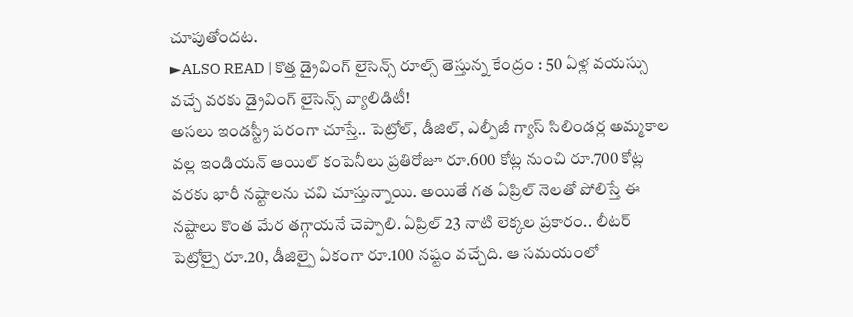చూపుతోందట.
►ALSO READ | కొత్త డ్రైవింగ్ లైసెన్స్ రూల్స్ తెస్తున్న కేంద్రం : 50 ఏళ్ల వయస్సు వచ్చే వరకు డ్రైవింగ్ లైసెన్స్ వ్యాలిడిటీ!
అసలు ఇండస్ట్రీ పరంగా చూస్తే.. పెట్రోల్, డీజిల్, ఎల్పీజీ గ్యాస్ సిలిండర్ల అమ్మకాల వల్ల ఇండియన్ ఆయిల్ కంపెనీలు ప్రతిరోజూ రూ.600 కోట్ల నుంచి రూ.700 కోట్ల వరకు భారీ నష్టాలను చవి చూస్తున్నాయి. అయితే గత ఏప్రిల్ నెలతో పోలిస్తే ఈ నష్టాలు కొంత మేర తగ్గాయనే చెప్పాలి. ఏప్రిల్ 23 నాటి లెక్కల ప్రకారం.. లీటర్ పెట్రోల్పై రూ.20, డీజిల్పై ఏకంగా రూ.100 నష్టం వచ్చేది. ఆ సమయంలో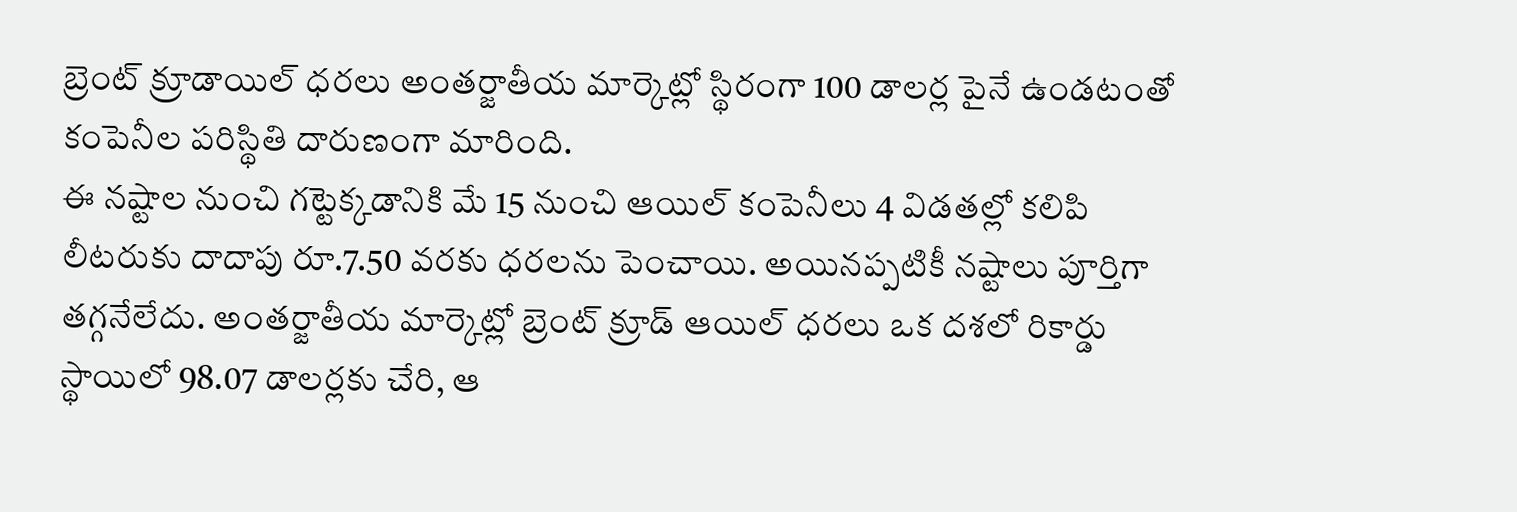బ్రెంట్ క్రూడాయిల్ ధరలు అంతర్జాతీయ మార్కెట్లో స్థిరంగా 100 డాలర్ల పైనే ఉండటంతో కంపెనీల పరిస్థితి దారుణంగా మారింది.
ఈ నష్టాల నుంచి గట్టెక్కడానికి మే 15 నుంచి ఆయిల్ కంపెనీలు 4 విడతల్లో కలిపి లీటరుకు దాదాపు రూ.7.50 వరకు ధరలను పెంచాయి. అయినప్పటికీ నష్టాలు పూర్తిగా తగ్గనేలేదు. అంతర్జాతీయ మార్కెట్లో బ్రెంట్ క్రూడ్ ఆయిల్ ధరలు ఒక దశలో రికార్డు స్థాయిలో 98.07 డాలర్లకు చేరి, ఆ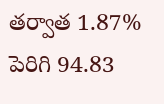తర్వాత 1.87% పెరిగి 94.83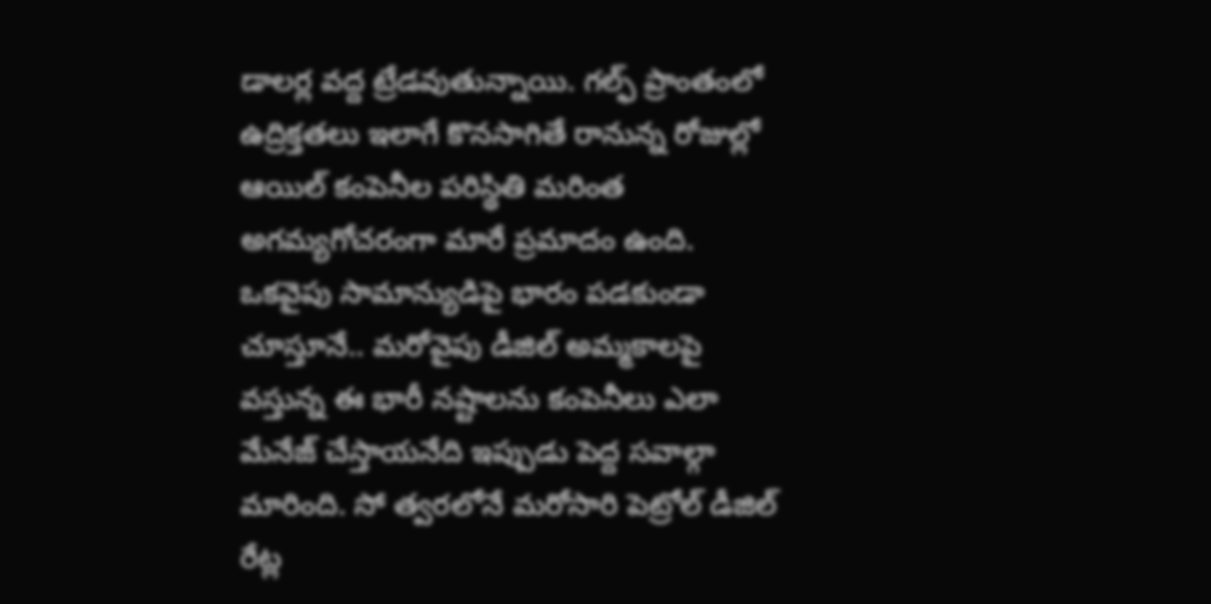డాలర్ల వద్ద ట్రేడవుతున్నాయి. గల్ఫ్ ప్రాంతంలో ఉద్రిక్తతలు ఇలాగే కొనసాగితే రానున్న రోజుల్లో ఆయిల్ కంపెనీల పరిస్థితి మరింత అగమ్యగోచరంగా మారే ప్రమాదం ఉంది. ఒకవైపు సామాన్యుడిపై భారం పడకుండా చూస్తూనే.. మరోవైపు డీజిల్ అమ్మకాలపై వస్తున్న ఈ భారీ నష్టాలను కంపెనీలు ఎలా మేనేజ్ చేస్తాయనేది ఇప్పుడు పెద్ద సవాల్గా మారింది. సో త్వరలోనే మరోసారి పెట్రోల్ డీజిల్ రేట్ల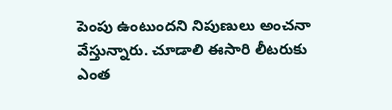పెంపు ఉంటుందని నిపుణులు అంచనా వేస్తున్నారు. చూడాలి ఈసారి లీటరుకు ఎంత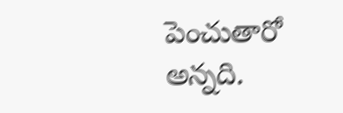పెంచుతారో అన్నది.